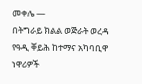መቀሌ —
በትግራይ ክልል ወጅራት ወረዳ የዓዲ ቐይሕ ከተማና አካባቢዋ ነዋሪዎች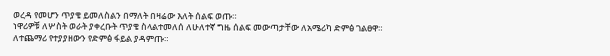ወረዳ የመሆን ጥያቄ ይመለስልን በማለት በዛሬው እለት ሰልፍ ወጡ።
ነዋሪዎቹ ለሦስት ወራት ያቀረቡት ጥያቄ ስላልተመለሰ ለሁለተኛ ግዜ ሰልፍ መውጣታቸው ለአሜሪካ ድምፅ ገልፀዋ።
ለተጨማሪ የተያያዘውን የድምፅ ፋይል ያዳምጡ።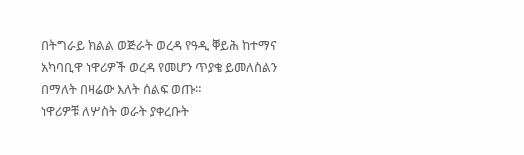በትግራይ ክልል ወጅራት ወረዳ የዓዲ ቐይሕ ከተማና አካባቢዋ ነዋሪዎች ወረዳ የመሆን ጥያቄ ይመለስልን በማለት በዛሬው እለት ሰልፍ ወጡ።
ነዋሪዎቹ ለሦስት ወራት ያቀረቡት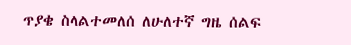ጥያቄ ስላልተመለሰ ለሁለተኛ ግዜ ሰልፍ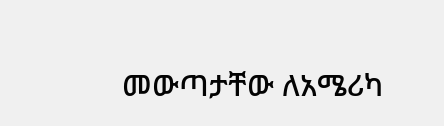መውጣታቸው ለአሜሪካ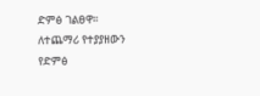ድምፅ ገልፀዋ።
ለተጨማሪ የተያያዘውን የድምፅ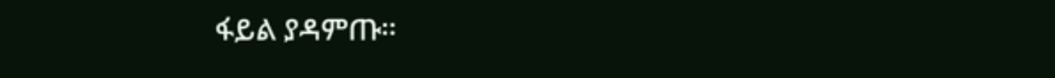ፋይል ያዳምጡ።